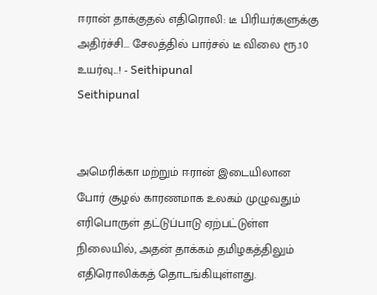ஈரான் தாக்குதல் எதிரொலி: டீ பிரியர்களுக்கு அதிர்ச்சி... சேலத்தில் பார்சல் டீ விலை ரூ.10 உயர்வு...! - Seithipunal
Seithipunal


அமெரிக்கா மற்றும் ஈரான் இடையிலான போர் சூழல் காரணமாக உலகம் முழுவதும் எரிபொருள் தட்டுப்பாடு ஏற்பட்டுள்ள நிலையில், அதன் தாக்கம் தமிழகத்திலும் எதிரொலிக்கத் தொடங்கியுள்ளது.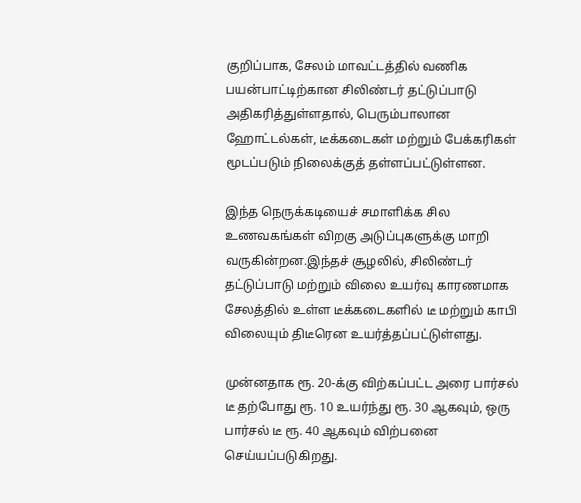குறிப்பாக, சேலம் மாவட்டத்தில் வணிக பயன்பாட்டிற்கான சிலிண்டர் தட்டுப்பாடு அதிகரித்துள்ளதால், பெரும்பாலான ஹோட்டல்கள், டீக்கடைகள் மற்றும் பேக்கரிகள் மூடப்படும் நிலைக்குத் தள்ளப்பட்டுள்ளன.

இந்த நெருக்கடியைச் சமாளிக்க சில உணவகங்கள் விறகு அடுப்புகளுக்கு மாறி வருகின்றன.இந்தச் சூழலில், சிலிண்டர் தட்டுப்பாடு மற்றும் விலை உயர்வு காரணமாக சேலத்தில் உள்ள டீக்கடைகளில் டீ மற்றும் காபி விலையும் திடீரென உயர்த்தப்பட்டுள்ளது.

முன்னதாக ரூ. 20-க்கு விற்கப்பட்ட அரை பார்சல் டீ தற்போது ரூ. 10 உயர்ந்து ரூ. 30 ஆகவும், ஒரு பார்சல் டீ ரூ. 40 ஆகவும் விற்பனை செய்யப்படுகிறது.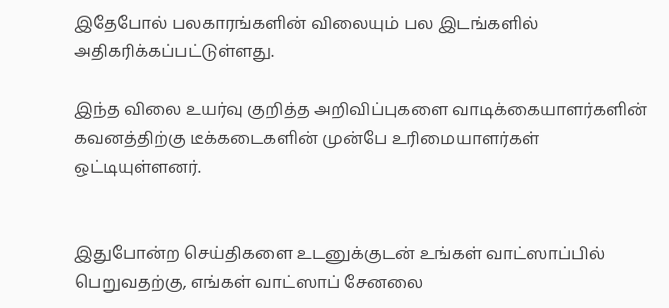இதேபோல் பலகாரங்களின் விலையும் பல இடங்களில் அதிகரிக்கப்பட்டுள்ளது.

இந்த விலை உயர்வு குறித்த அறிவிப்புகளை வாடிக்கையாளர்களின் கவனத்திற்கு டீக்கடைகளின் முன்பே உரிமையாளர்கள் ஒட்டியுள்ளனர்.


இதுபோன்ற செய்திகளை உடனுக்குடன் உங்கள் வாட்ஸாப்பில் பெறுவதற்கு, எங்கள் வாட்ஸாப் சேனலை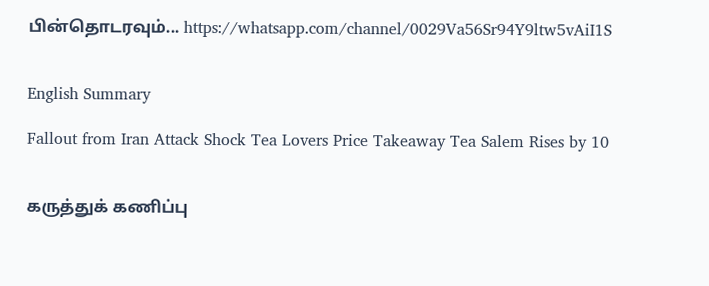பின்தொடரவும்... https://whatsapp.com/channel/0029Va56Sr94Y9ltw5vAiI1S


English Summary

Fallout from Iran Attack Shock Tea Lovers Price Takeaway Tea Salem Rises by 10


கருத்துக் கணிப்பு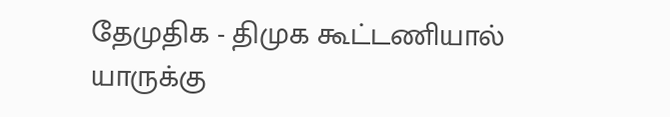தேமுதிக - திமுக கூட்டணியால் யாருக்கு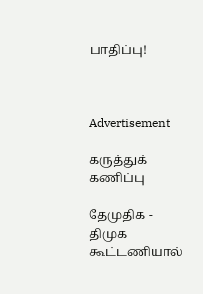பாதிப்பு!



Advertisement

கருத்துக் கணிப்பு

தேமுதிக - திமுக கூட்டணியால்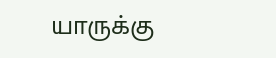யாருக்கு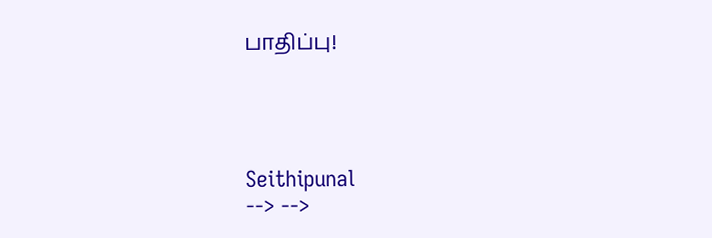பாதிப்பு!




Seithipunal
--> -->